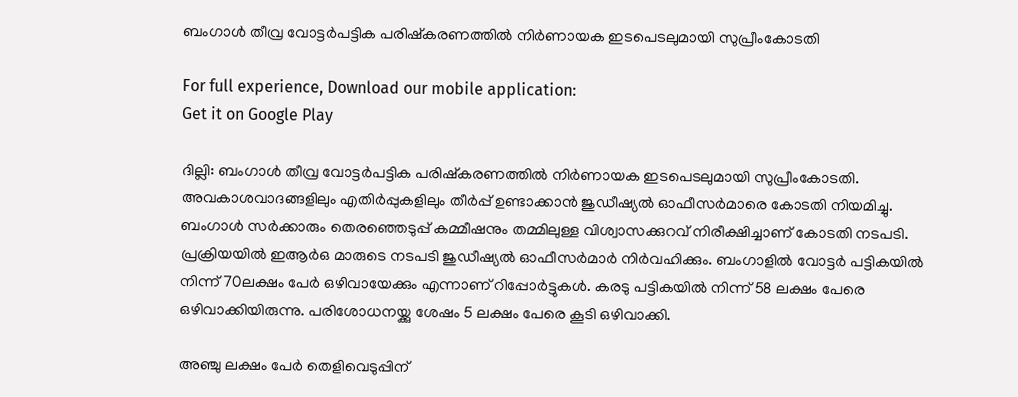ബംഗാൾ തീവ്ര വോട്ടർപട്ടിക പരിഷ്കരണത്തിൽ നി‌‌ർണായക ഇടപെടലുമായി സുപ്രീംകോടതി

For full experience, Download our mobile application:
Get it on Google Play

ദില്ലി: ബംഗാൾ തീവ്ര വോട്ടർപട്ടിക പരിഷ്കരണത്തിൽ നി‌‌ർണായക ഇടപെടലുമായി സുപ്രീംകോടതി. അവകാശവാദങ്ങളിലും എതിർപ്പുകളിലും തീർപ്പ് ഉണ്ടാക്കാൻ ജുഡീഷ്യൽ ഓഫീസർമാരെ കോടതി നിയമിച്ചു. ബംഗാൾ സർക്കാരും തെരഞ്ഞെടുപ്പ് കമ്മീഷനും തമ്മിലുള്ള വിശ്വാസക്കുറവ് നിരീക്ഷിച്ചാണ് കോടതി നടപടി. പ്രക്രിയയിൽ ഇആർഒ മാരുടെ നടപടി ജുഡീഷ്യൽ ഓഫീസർമാർ നിർവഹിക്കും. ബംഗാളിൽ വോട്ടർ പട്ടികയിൽ നിന്ന് 70ലക്ഷം പേർ ഒഴിവായേക്കും എന്നാണ് റിപ്പോർട്ടുകൾ. കരടു പട്ടികയിൽ നിന്ന് 58 ലക്ഷം പേരെ ഒഴിവാക്കിയിരുന്നു. പരിശോധനയ്ക്കു ശേഷം 5 ലക്ഷം പേരെ കൂടി ഒഴിവാക്കി.

അഞ്ചു ലക്ഷം പേർ തെളിവെടുപ്പിന്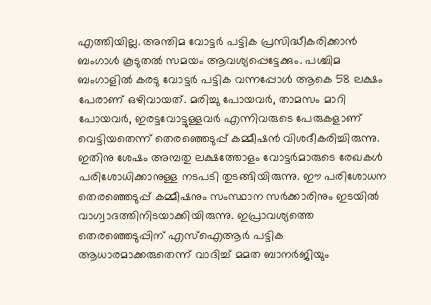എത്തിയില്ല. അന്തിമ വോട്ടർ പട്ടിക പ്രസിദ്ധീകരിക്കാൻ ബംഗാൾ കൂടുതൽ സമയം ആവശ്യപ്പെട്ടേക്കും. പശ്ചിമ ബംഗാളിൽ കരടു വോട്ടർ പട്ടിക വന്നപ്പോൾ ആകെ 58 ലക്ഷം പേരാണ് ഒഴിവായത്. മരിച്ചു പോയവർ, താമസം മാറി പോയവർ, ഇരട്ടവോട്ടുള്ളവർ എന്നിവരുടെ പേരുകളാണ് വെട്ടിയതെന്ന് തെരഞ്ഞെടുപ്പ് കമ്മീഷൻ വിശദീകരിച്ചിരുന്നു. ഇതിനു ശേഷം അമ്പതു ലക്ഷത്തോളം വോട്ടർമാരുടെ രേഖകൾ പരിശോധിക്കാനുള്ള നടപടി തുടങ്ങിയിരുന്നു. ഈ പരിശോധന തെരഞ്ഞെടുപ്പ് കമ്മീഷനും സംസ്ഥാന സർക്കാരിനും ഇടയിൽ വാഗ്വാദത്തിനിടയാക്കിയിരുന്നു. ഇപ്രാവശ്യത്തെ തെരഞ്ഞെടുപ്പിന് എസ്ഐആർ പട്ടിക ആധാരമാക്കരുതെന്ന് വാദിച്ച് മമത ബാനർജിയും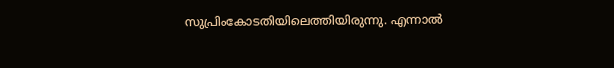സുപ്രിംകോടതിയിലെത്തിയിരുന്നു. എന്നാൽ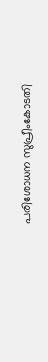പരിശോധന സുപ്രീംകോടതി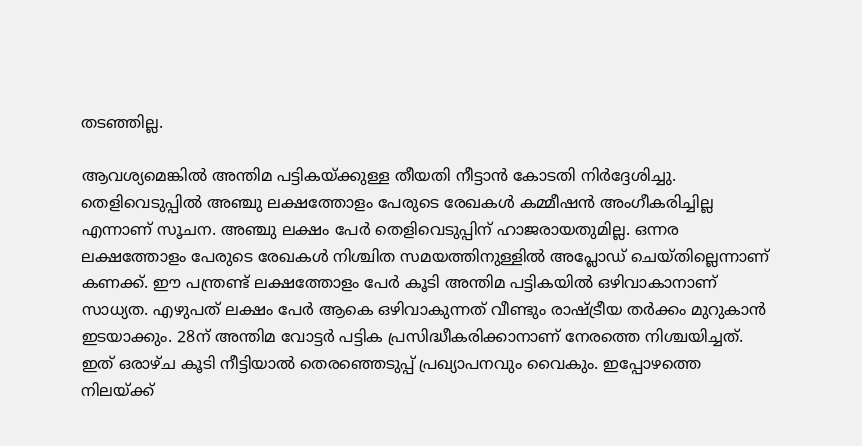തടഞ്ഞില്ല.

ആവശ്യമെങ്കിൽ അന്തിമ പട്ടികയ്ക്കുള്ള തീയതി നീട്ടാൻ കോടതി നിർദ്ദേശിച്ചു. തെളിവെടുപ്പിൽ അഞ്ചു ലക്ഷത്തോളം പേരുടെ രേഖകൾ കമ്മീഷൻ അംഗീകരിച്ചില്ല എന്നാണ് സൂചന. അഞ്ചു ലക്ഷം പേർ തെളിവെടുപ്പിന് ഹാജരായതുമില്ല. ഒന്നര ലക്ഷത്തോളം പേരുടെ രേഖകൾ നിശ്ചിത സമയത്തിനുള്ളിൽ അപ്ലോഡ് ചെയ്തില്ലെന്നാണ് കണക്ക്. ഈ പന്ത്രണ്ട് ലക്ഷത്തോളം പേർ കൂടി അന്തിമ പട്ടികയിൽ ഒഴിവാകാനാണ് സാധ്യത. എഴുപത് ലക്ഷം പേർ ആകെ ഒഴിവാകുന്നത് വീണ്ടും രാഷ്ട്രീയ തർക്കം മുറുകാൻ ഇടയാക്കും. 28ന് അന്തിമ വോട്ടർ പട്ടിക പ്രസിദ്ധീകരിക്കാനാണ് നേരത്തെ നിശ്ചയിച്ചത്. ഇത് ഒരാഴ്ച കൂടി നീട്ടിയാൽ തെരഞ്ഞെടുപ്പ് പ്രഖ്യാപനവും വൈകും. ഇപ്പോഴത്തെ നിലയ്ക്ക്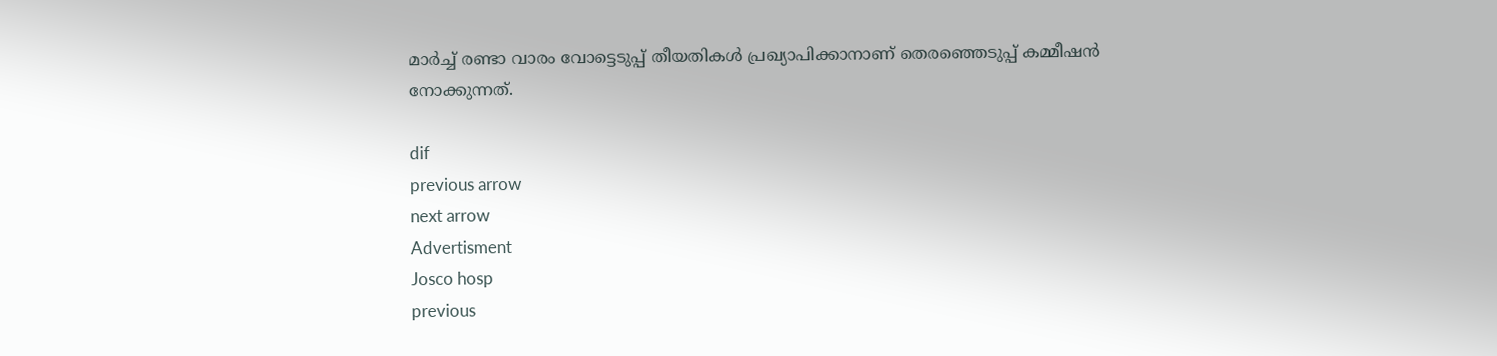മാർച്ച് രണ്ടാ വാരം വോട്ടെടുപ്പ് തീയതികൾ പ്രഖ്യാപിക്കാനാണ് തെരഞ്ഞെടുപ്പ് കമ്മീഷൻ നോക്കുന്നത്.

dif
previous arrow
next arrow
Advertisment
Josco hosp
previous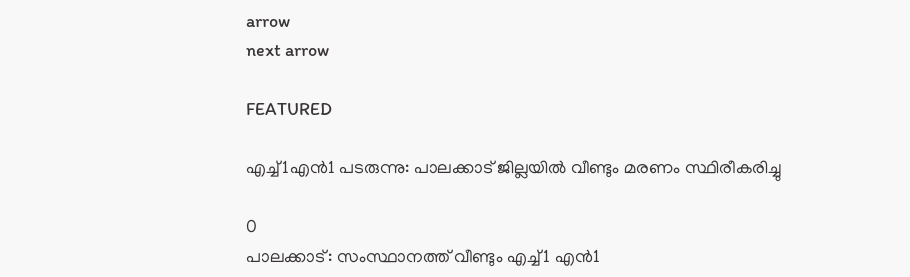arrow
next arrow

FEATURED

എച്ച്1എൻ1 പടരുന്നു: പാലക്കാട് ജില്ലയിൽ വീണ്ടും മരണം സ്ഥിരീകരിച്ചു

0
പാലക്കാട്: സംസ്ഥാനത്ത് വീണ്ടും എച്ച്1 എന്‍1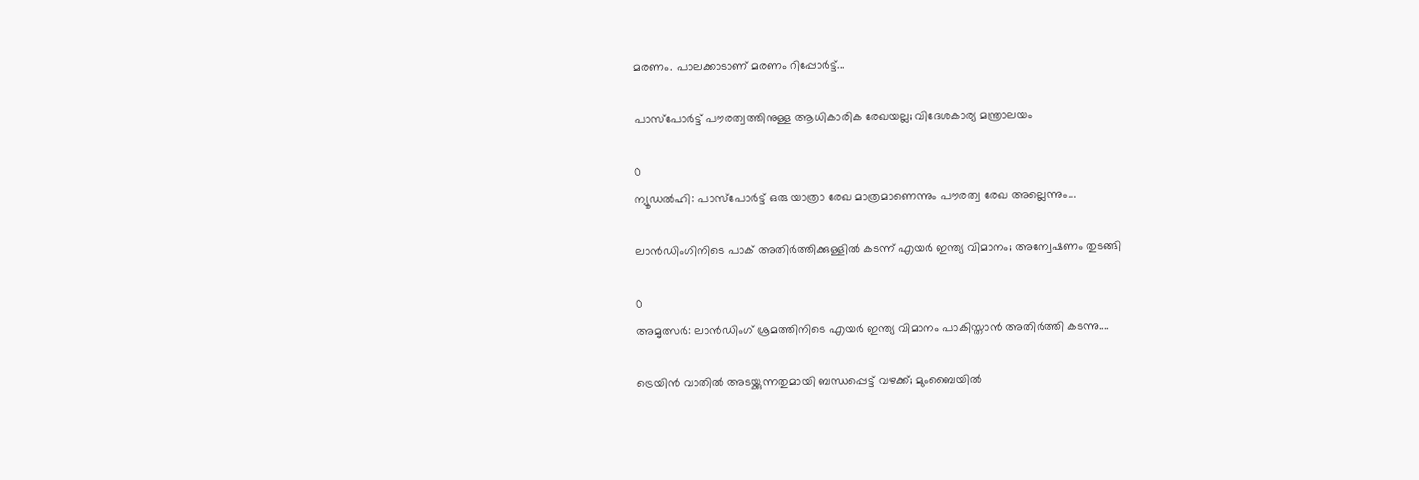മരണം. പാലക്കാടാണ് മരണം റിപ്പോര്‍ട്ട്...

പാസ്‌പോർട്ട് പൗരത്വത്തിനുള്ള ആധികാരിക രേഖയല്ല; വിദേശകാര്യ മന്ത്രാലയം

0
ന്യൂഡല്‍ഹി: പാസ്‌പോർട്ട് ഒരു യാത്രാ രേഖ മാത്രമാണെന്നും പൗരത്വ രേഖ അല്ലെന്നും...

ലാൻഡിംഗിനിടെ പാക് അതിർത്തിക്കുള്ളിൽ കടന്ന് എയർ ഇന്ത്യ വിമാനം; അന്വേഷണം തുടങ്ങി

0
അമൃത്സർ: ലാൻഡിംഗ് ശ്രമത്തിനിടെ എയർ ഇന്ത്യ വിമാനം പാകിസ്താൻ അതിർത്തി കടന്നു....

ട്രെയിൻ വാതിൽ അടയ്ക്കുന്നതുമായി ബന്ധപ്പെട്ട് വഴക്ക്; മുംബൈയിൽ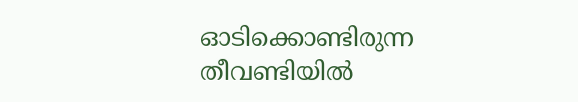ഓടിക്കൊണ്ടിരുന്ന തീവണ്ടിയിൽ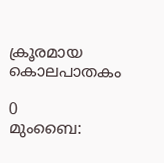ക്രൂരമായ കൊലപാതകം

0
മുംബൈ: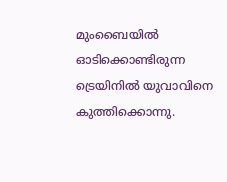മുംബൈയില്‍ ഓടിക്കൊണ്ടിരുന്ന ട്രെയിനില്‍ യുവാവിനെ കുത്തിക്കൊന്നു.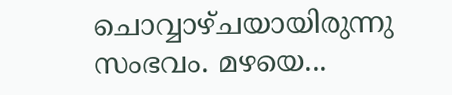ചൊവ്വാഴ്ചയായിരുന്നു സംഭവം. മഴയെ...